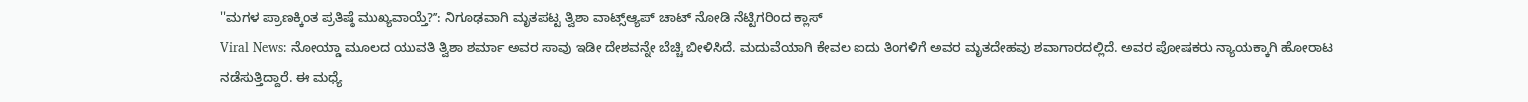''ಮಗಳ ಪ್ರಾಣಕ್ಕಿಂತ ಪ್ರತಿಷ್ಠೆ ಮುಖ್ಯವಾಯ್ತೆ?ʼʼ: ನಿಗೂಢವಾಗಿ ಮೃತಪಟ್ಟ ತ್ವಿಶಾ ವಾಟ್ಸ್ಆ್ಯಪ್ ಚಾಟ್ ನೋಡಿ ನೆಟ್ಟಿಗರಿಂದ ಕ್ಲಾಸ್
Viral News: ನೋಯ್ಡಾ ಮೂಲದ ಯುವತಿ ತ್ವಿಶಾ ಶರ್ಮಾ ಅವರ ಸಾವು ಇಡೀ ದೇಶವನ್ನೇ ಬೆಚ್ಚಿ ಬೀಳಿಸಿದೆ. ಮದುವೆಯಾಗಿ ಕೇವಲ ಐದು ತಿಂಗಳಿಗೆ ಅವರ ಮೃತದೇಹವು ಶವಾಗಾರದಲ್ಲಿದೆ. ಅವರ ಪೋಷಕರು ನ್ಯಾಯಕ್ಕಾಗಿ ಹೋರಾಟ ನಡೆಸುತ್ತಿದ್ದಾರೆ. ಈ ಮಧ್ಯೆ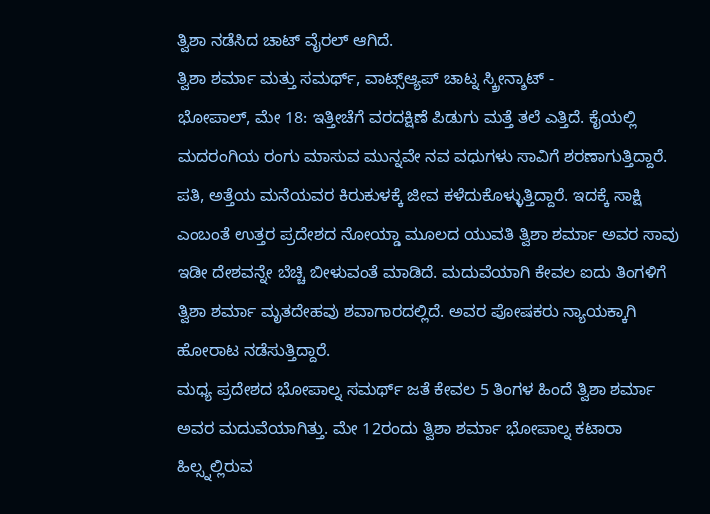ತ್ವಿಶಾ ನಡೆಸಿದ ಚಾಟ್ ವೈರಲ್ ಆಗಿದೆ.
ತ್ವಿಶಾ ಶರ್ಮಾ ಮತ್ತು ಸಮರ್ಥ್, ವಾಟ್ಸ್ಆ್ಯಪ್ ಚಾಟ್ನ ಸ್ಕ್ರೀನ್ಶಾಟ್ -
ಭೋಪಾಲ್, ಮೇ 18: ಇತ್ತೀಚೆಗೆ ವರದಕ್ಷಿಣೆ ಪಿಡುಗು ಮತ್ತೆ ತಲೆ ಎತ್ತಿದೆ. ಕೈಯಲ್ಲಿ ಮದರಂಗಿಯ ರಂಗು ಮಾಸುವ ಮುನ್ನವೇ ನವ ವಧುಗಳು ಸಾವಿಗೆ ಶರಣಾಗುತ್ತಿದ್ದಾರೆ. ಪತಿ, ಅತ್ತೆಯ ಮನೆಯವರ ಕಿರುಕುಳಕ್ಕೆ ಜೀವ ಕಳೆದುಕೊಳ್ಳುತ್ತಿದ್ದಾರೆ. ಇದಕ್ಕೆ ಸಾಕ್ಷಿ ಎಂಬಂತೆ ಉತ್ತರ ಪ್ರದೇಶದ ನೋಯ್ಡಾ ಮೂಲದ ಯುವತಿ ತ್ವಿಶಾ ಶರ್ಮಾ ಅವರ ಸಾವು ಇಡೀ ದೇಶವನ್ನೇ ಬೆಚ್ಚಿ ಬೀಳುವಂತೆ ಮಾಡಿದೆ. ಮದುವೆಯಾಗಿ ಕೇವಲ ಐದು ತಿಂಗಳಿಗೆ ತ್ವಿಶಾ ಶರ್ಮಾ ಮೃತದೇಹವು ಶವಾಗಾರದಲ್ಲಿದೆ. ಅವರ ಪೋಷಕರು ನ್ಯಾಯಕ್ಕಾಗಿ ಹೋರಾಟ ನಡೆಸುತ್ತಿದ್ದಾರೆ.
ಮಧ್ಯ ಪ್ರದೇಶದ ಭೋಪಾಲ್ನ ಸಮರ್ಥ್ ಜತೆ ಕೇವಲ 5 ತಿಂಗಳ ಹಿಂದೆ ತ್ವಿಶಾ ಶರ್ಮಾ ಅವರ ಮದುವೆಯಾಗಿತ್ತು. ಮೇ 12ರಂದು ತ್ವಿಶಾ ಶರ್ಮಾ ಭೋಪಾಲ್ನ ಕಟಾರಾ ಹಿಲ್ಸ್ನಲ್ಲಿರುವ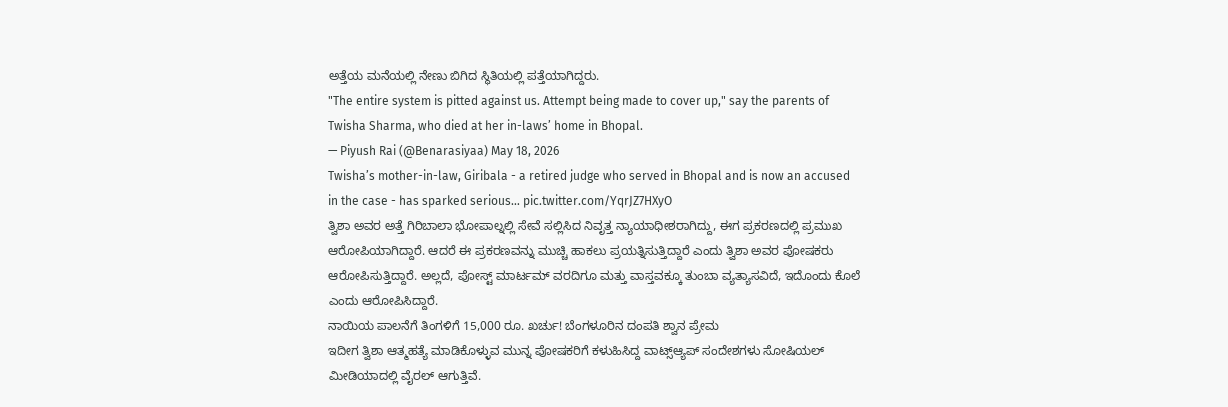ಅತ್ತೆಯ ಮನೆಯಲ್ಲಿ ನೇಣು ಬಿಗಿದ ಸ್ಥಿತಿಯಲ್ಲಿ ಪತ್ತೆಯಾಗಿದ್ದರು.
"The entire system is pitted against us. Attempt being made to cover up," say the parents of Twisha Sharma, who died at her in-laws’ home in Bhopal.
— Piyush Rai (@Benarasiyaa) May 18, 2026
Twisha’s mother-in-law, Giribala - a retired judge who served in Bhopal and is now an accused in the case - has sparked serious… pic.twitter.com/YqrJZ7HXyO
ತ್ವಿಶಾ ಅವರ ಅತ್ತೆ ಗಿರಿಬಾಲಾ ಭೋಪಾಲ್ನಲ್ಲಿ ಸೇವೆ ಸಲ್ಲಿಸಿದ ನಿವೃತ್ತ ನ್ಯಾಯಾಧೀಶರಾಗಿದ್ದು, ಈಗ ಪ್ರಕರಣದಲ್ಲಿ ಪ್ರಮುಖ ಆರೋಪಿಯಾಗಿದ್ದಾರೆ. ಆದರೆ ಈ ಪ್ರಕರಣವನ್ನು ಮುಚ್ಚಿ ಹಾಕಲು ಪ್ರಯತ್ನಿಸುತ್ತಿದ್ದಾರೆ ಎಂದು ತ್ವಿಶಾ ಅವರ ಪೋಷಕರು ಆರೋಪಿಸುತ್ತಿದ್ದಾರೆ. ಅಲ್ಲದೆ, ಪೋಸ್ಟ್ ಮಾರ್ಟಮ್ ವರದಿಗೂ ಮತ್ತು ವಾಸ್ತವಕ್ಕೂ ತುಂಬಾ ವ್ಯತ್ಯಾಸವಿದೆ, ಇದೊಂದು ಕೊಲೆ ಎಂದು ಆರೋಪಿಸಿದ್ದಾರೆ.
ನಾಯಿಯ ಪಾಲನೆಗೆ ತಿಂಗಳಿಗೆ 15,000 ರೂ. ಖರ್ಚು! ಬೆಂಗಳೂರಿನ ದಂಪತಿ ಶ್ವಾನ ಪ್ರೇಮ
ಇದೀಗ ತ್ವಿಶಾ ಆತ್ಮಹತ್ಯೆ ಮಾಡಿಕೊಳ್ಳುವ ಮುನ್ನ ಪೋಷಕರಿಗೆ ಕಳುಹಿಸಿದ್ದ ವಾಟ್ಸ್ಆ್ಯಪ್ ಸಂದೇಶಗಳು ಸೋಷಿಯಲ್ ಮೀಡಿಯಾದಲ್ಲಿ ವೈರಲ್ ಆಗುತ್ತಿವೆ.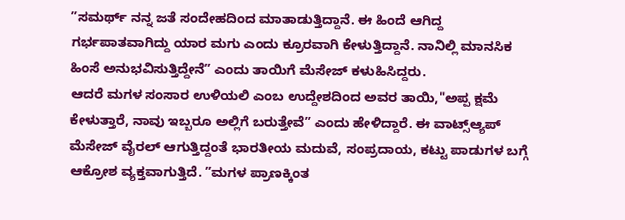ʼʼಸಮರ್ಥ್ ನನ್ನ ಜತೆ ಸಂದೇಹದಿಂದ ಮಾತಾಡುತ್ತಿದ್ದಾನೆ. ಈ ಹಿಂದೆ ಆಗಿದ್ದ ಗರ್ಭಪಾತವಾಗಿದ್ದು ಯಾರ ಮಗು ಎಂದು ಕ್ರೂರವಾಗಿ ಕೇಳುತ್ತಿದ್ದಾನೆ. ನಾನಿಲ್ಲಿ ಮಾನಸಿಕ ಹಿಂಸೆ ಅನುಭವಿಸುತ್ತಿದ್ದೇನೆʼʼ ಎಂದು ತಾಯಿಗೆ ಮೆಸೇಜ್ ಕಳುಹಿಸಿದ್ದರು.
ಆದರೆ ಮಗಳ ಸಂಸಾರ ಉಳಿಯಲಿ ಎಂಬ ಉದ್ದೇಶದಿಂದ ಅವರ ತಾಯಿ,"ಅಪ್ಪ ಕ್ಷಮೆ ಕೇಳುತ್ತಾರೆ, ನಾವು ಇಬ್ಬರೂ ಅಲ್ಲಿಗೆ ಬರುತ್ತೇವೆʼʼ ಎಂದು ಹೇಳಿದ್ದಾರೆ. ಈ ವಾಟ್ಸ್ಆ್ಯಪ್ ಮೆಸೇಜ್ ವೈರಲ್ ಆಗುತ್ತಿದ್ದಂತೆ ಭಾರತೀಯ ಮದುವೆ, ಸಂಪ್ರದಾಯ, ಕಟ್ಟು ಪಾಡುಗಳ ಬಗ್ಗೆ ಆಕ್ರೋಶ ವ್ಯಕ್ತವಾಗುತ್ತಿದೆ. ʼʼಮಗಳ ಪ್ರಾಣಕ್ಕಿಂತ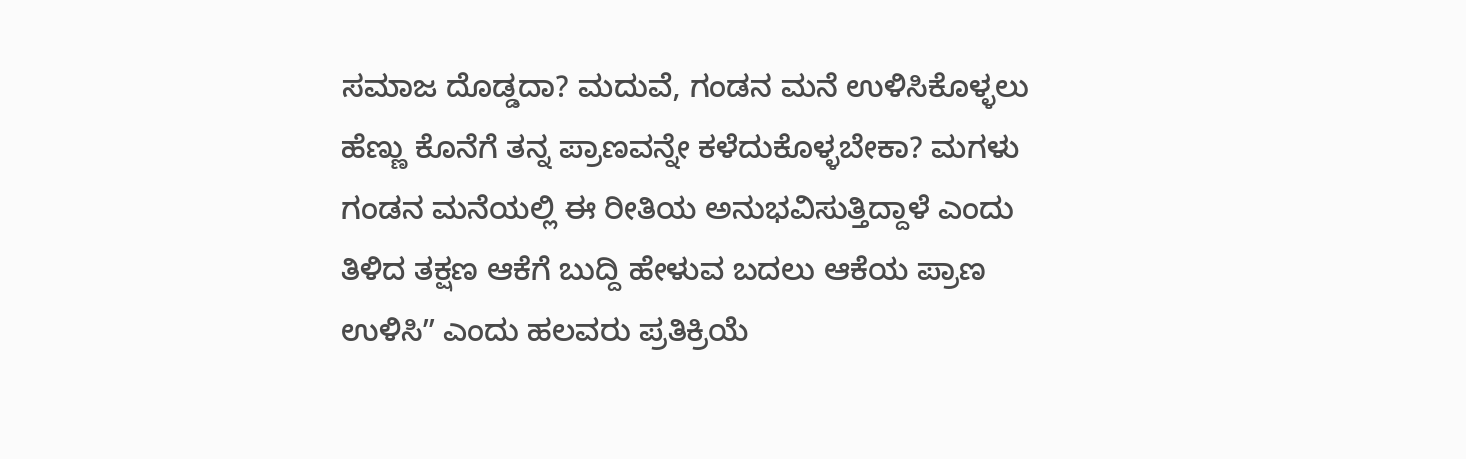ಸಮಾಜ ದೊಡ್ಡದಾ? ಮದುವೆ, ಗಂಡನ ಮನೆ ಉಳಿಸಿಕೊಳ್ಳಲು ಹೆಣ್ಣು ಕೊನೆಗೆ ತನ್ನ ಪ್ರಾಣವನ್ನೇ ಕಳೆದುಕೊಳ್ಳಬೇಕಾ? ಮಗಳು ಗಂಡನ ಮನೆಯಲ್ಲಿ ಈ ರೀತಿಯ ಅನುಭವಿಸುತ್ತಿದ್ದಾಳೆ ಎಂದು ತಿಳಿದ ತಕ್ಷಣ ಆಕೆಗೆ ಬುದ್ದಿ ಹೇಳುವ ಬದಲು ಆಕೆಯ ಪ್ರಾಣ ಉಳಿಸಿʼʼ ಎಂದು ಹಲವರು ಪ್ರತಿಕ್ರಿಯೆ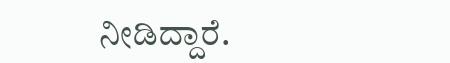ನೀಡಿದ್ದಾರೆ.